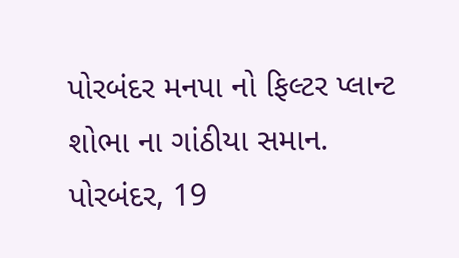પોરબંદર મનપા નો ફિલ્ટર પ્લાન્ટ શોભા ના ગાંઠીયા સમાન.
પોરબંદર, 19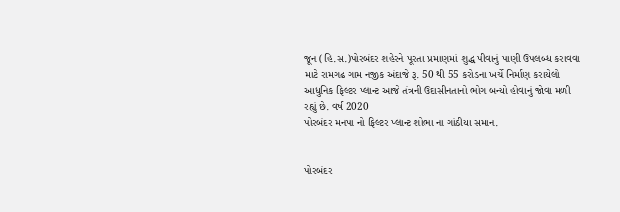જૂન (હિ.સ.)પોરબંદર શહેરને પૂરતા પ્રમાણમાં શુદ્ધ પીવાનું પાણી ઉપલબ્ધ કરાવવા માટે રામગઢ ગામ નજીક અંદાજે રૂ. 50 થી 55 કરોડના ખર્ચે નિર્માણ કરાયેલો આધુનિક ફિલ્ટર પ્લાન્ટ આજે તંત્રની ઉદાસીનતાનો ભોગ બન્યો હોવાનું જોવા મળી રહ્યું છે. વર્ષ 2020
પોરબંદર મનપા નો ફિલ્ટર પ્લાન્ટ શોભા ના ગાંઠીયા સમાન.


પોરબંદર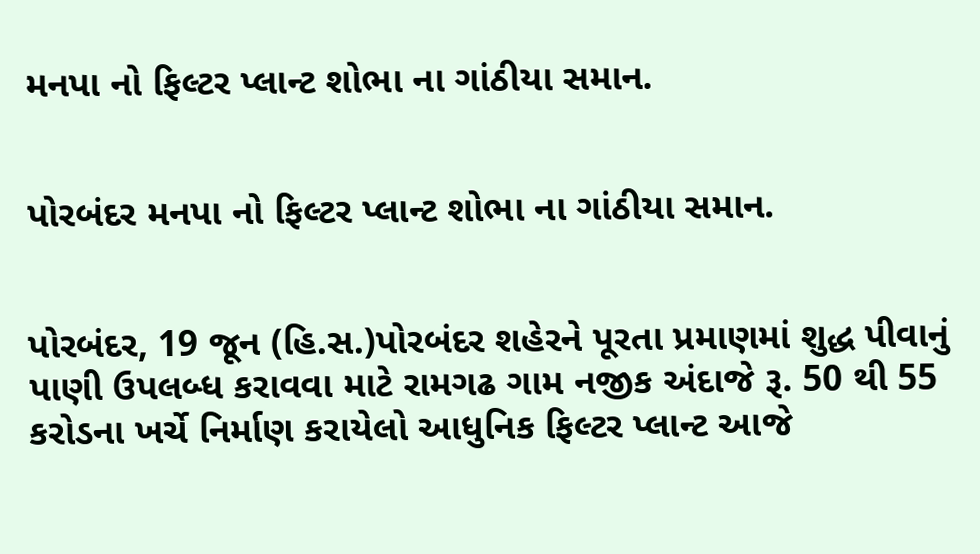મનપા નો ફિલ્ટર પ્લાન્ટ શોભા ના ગાંઠીયા સમાન.


પોરબંદર મનપા નો ફિલ્ટર પ્લાન્ટ શોભા ના ગાંઠીયા સમાન.


પોરબંદર, 19 જૂન (હિ.સ.)પોરબંદર શહેરને પૂરતા પ્રમાણમાં શુદ્ધ પીવાનું પાણી ઉપલબ્ધ કરાવવા માટે રામગઢ ગામ નજીક અંદાજે રૂ. 50 થી 55 કરોડના ખર્ચે નિર્માણ કરાયેલો આધુનિક ફિલ્ટર પ્લાન્ટ આજે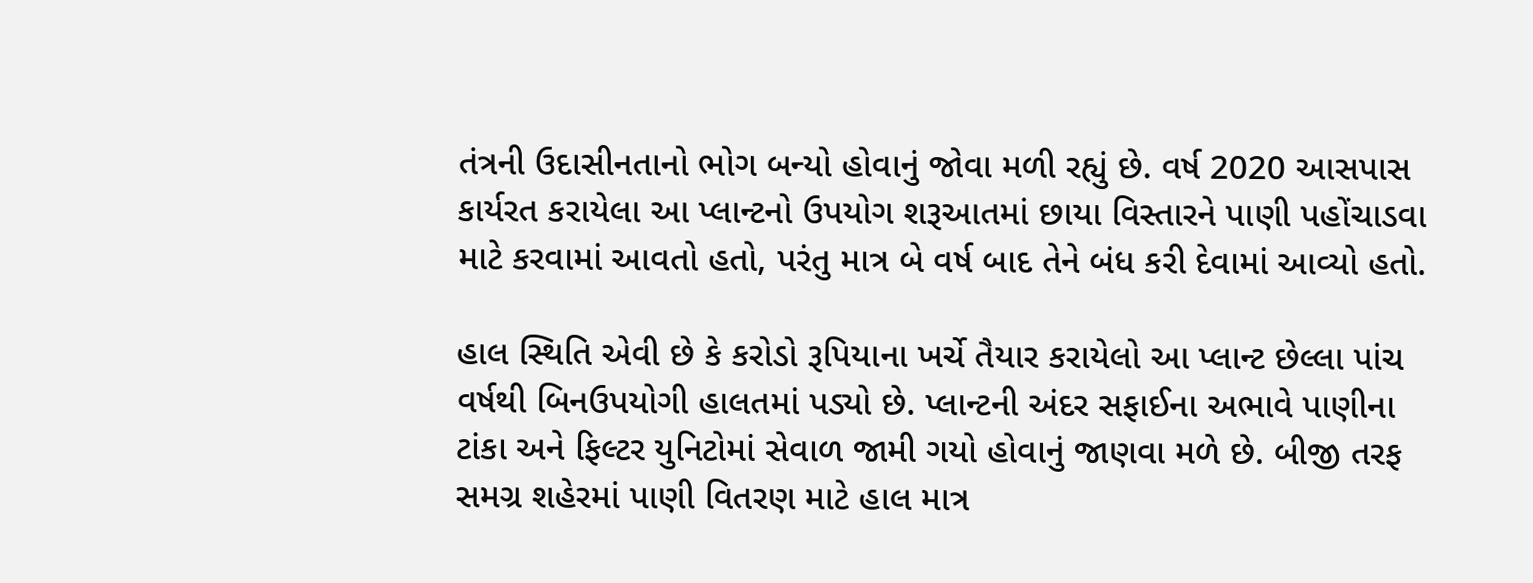તંત્રની ઉદાસીનતાનો ભોગ બન્યો હોવાનું જોવા મળી રહ્યું છે. વર્ષ 2020 આસપાસ કાર્યરત કરાયેલા આ પ્લાન્ટનો ઉપયોગ શરૂઆતમાં છાયા વિસ્તારને પાણી પહોંચાડવા માટે કરવામાં આવતો હતો, પરંતુ માત્ર બે વર્ષ બાદ તેને બંધ કરી દેવામાં આવ્યો હતો.

હાલ સ્થિતિ એવી છે કે કરોડો રૂપિયાના ખર્ચે તૈયાર કરાયેલો આ પ્લાન્ટ છેલ્લા પાંચ વર્ષથી બિનઉપયોગી હાલતમાં પડ્યો છે. પ્લાન્ટની અંદર સફાઈના અભાવે પાણીના ટાંકા અને ફિલ્ટર યુનિટોમાં સેવાળ જામી ગયો હોવાનું જાણવા મળે છે. બીજી તરફ સમગ્ર શહેરમાં પાણી વિતરણ માટે હાલ માત્ર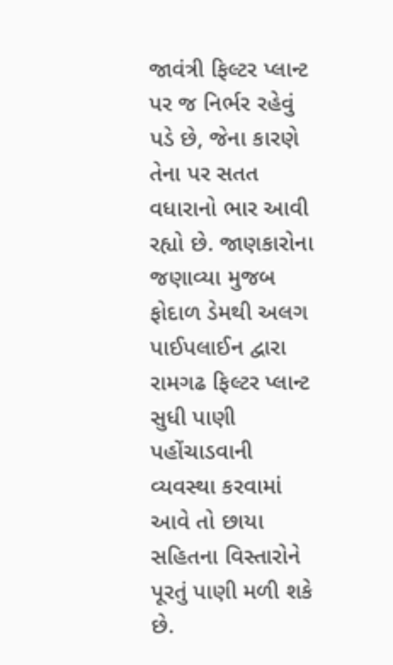જાવંત્રી ફિલ્ટર પ્લાન્ટ પર જ નિર્ભર રહેવું પડે છે, જેના કારણે તેના પર સતત વધારાનો ભાર આવી રહ્યો છે. જાણકારોના જણાવ્યા મુજબ ફોદાળ ડેમથી અલગ પાઈપલાઈન દ્વારા રામગઢ ફિલ્ટર પ્લાન્ટ સુધી પાણી પહોંચાડવાની વ્યવસ્થા કરવામાં આવે તો છાયા સહિતના વિસ્તારોને પૂરતું પાણી મળી શકે છે.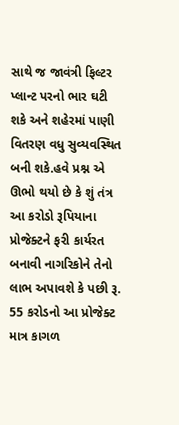સાથે જ જાવંત્રી ફિલ્ટર પ્લાન્ટ પરનો ભાર ઘટી શકે અને શહેરમાં પાણી વિતરણ વધુ સુવ્યવસ્થિત બની શકે.હવે પ્રશ્ન એ ઊભો થયો છે કે શું તંત્ર આ કરોડો રૂપિયાના પ્રોજેક્ટને ફરી કાર્યરત બનાવી નાગરિકોને તેનો લાભ અપાવશે કે પછી રૂ. 55 કરોડનો આ પ્રોજેક્ટ માત્ર કાગળ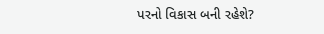પરનો વિકાસ બની રહેશે?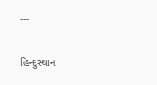---

હિન્દુસ્થાન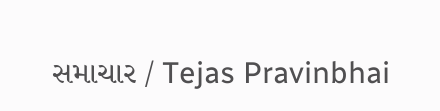સમાચાર / Tejas Pravinbhai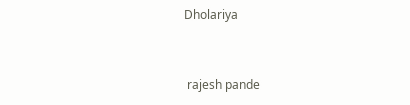Dholariya


 rajesh pande